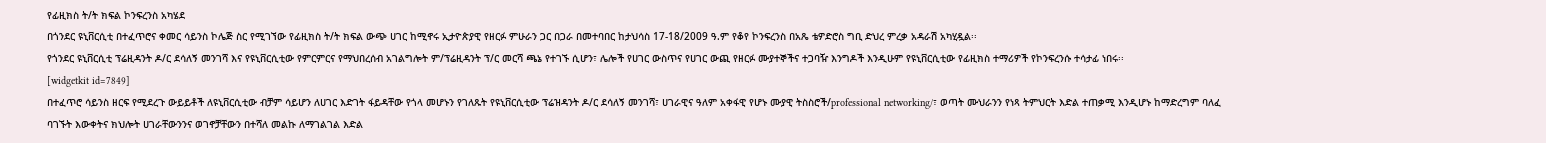የፊዚክስ ት/ት ክፍል ኮንፍረንስ አካሄደ
በጎንደር ዩኒቨርሲቲ በተፈጥሮና ቀመር ሳይንስ ኮሌጅ ስር የሚገኘው የፊዚክስ ት/ት ክፍል ውጭ ሀገር ከሚኖሩ ኢታዮጵያዊ የዘርፉ ምሁራን ጋር በጋራ በመተባበር ከታህሳስ 17-18/2009 ዓ.ም የቆየ ኮንፍረንስ በአጼ ቴዎድሮስ ግቢ ድህረ ምረቃ አዳራሽ አካሂዷል፡፡
የጎንደር ዩኒቨርሲቲ ፕሬዚዳንት ዶ/ር ደሳለኝ መንገሻ እና የዩኒቨርሲቲው የምርምርና የማህበረሰብ አገልግሎት ም/ፕሬዚዳንት ፕ/ር መርሻ ጫኔ የተገኙ ሲሆን፣ ሌሎች የሀገር ውስጥና የሀገር ውጪ የዘርፉ ሙያተኞችና ተጋባዥ እንግዶች እንዲሁም የዩኒቨርሲቲው የፊዚክስ ተማሪዎች የኮንፍረንሱ ተሳታፊ ነበሩ፡፡
[widgetkit id=7849]
በተፈጥሮ ሳይንስ ዘርፍ የሚደረጉ ውይይቶች ለዩኒቨርሲቲው ብቻም ሳይሆን ለሀገር እድገት ፋይዳቸው የጎላ መሆኑን የገለጹት የዩኒቨርሲቲው ፕሬዝዳንት ዶ/ር ደሳለኝ መንገሻ፣ ሀገራዊና ዓለም አቀፋዊ የሆኑ ሙያዊ ትስስሮች/professional networking/፣ ወጣት ሙህራንን የነጻ ትምህርት እድል ተጠቃሚ እንዲሆኑ ከማድረግም ባለፈ ባገኙት እውቀትና ክህሎት ሀገራቸውንንና ወገኖቻቸውን በተሻለ መልኩ ለማገልገል እድል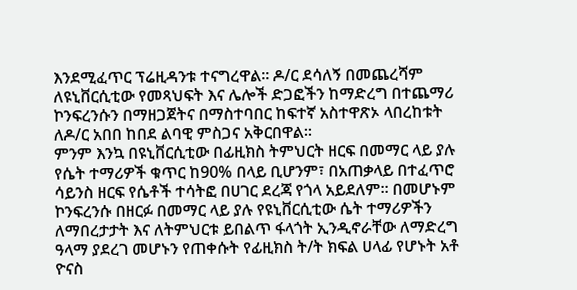እንደሚፈጥር ፕሬዚዳንቱ ተናግረዋል፡፡ ዶ/ር ደሳለኝ በመጨረሻም ለዩኒቨርሲቲው የመጻህፍት እና ሌሎች ድጋፎችን ከማድረግ በተጨማሪ ኮንፍረንሱን በማዘጋጀትና በማስተባበር ከፍተኛ አስተዋጽኦ ላበረከቱት ለዶ/ር አበበ ከበደ ልባዊ ምስጋና አቅርበዋል፡፡
ምንም እንኳ በዩኒቨርሲቲው በፊዚክስ ትምህርት ዘርፍ በመማር ላይ ያሉ የሴት ተማሪዎች ቁጥር ከ90% በላይ ቢሆንም፣ በአጠቃላይ በተፈጥሮ ሳይንስ ዘርፍ የሴቶች ተሳትፎ በሀገር ደረጃ የጎላ አይደለም፡፡ በመሆኑም ኮንፍረንሱ በዘርፉ በመማር ላይ ያሉ የዩኒቨርሲቲው ሴት ተማሪዎችን ለማበረታታት እና ለትምህርቱ ይበልጥ ፋላጎት ኢንዲኖራቸው ለማድረግ ዓላማ ያደረገ መሆኑን የጠቀሱት የፊዚክስ ት/ት ክፍል ሀላፊ የሆኑት አቶ ዮናስ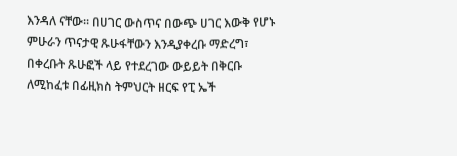እንዳለ ናቸው፡፡ በሀገር ውስጥና በውጭ ሀገር እውቅ የሆኑ ምሁራን ጥናታዊ ጹሁፋቸውን እንዲያቀረቡ ማድረግ፣ በቀረቡት ጹሁፎች ላይ የተደረገው ውይይት በቅርቡ ለሚከፈቱ በፊዚክስ ትምህርት ዘርፍ የፒ ኤች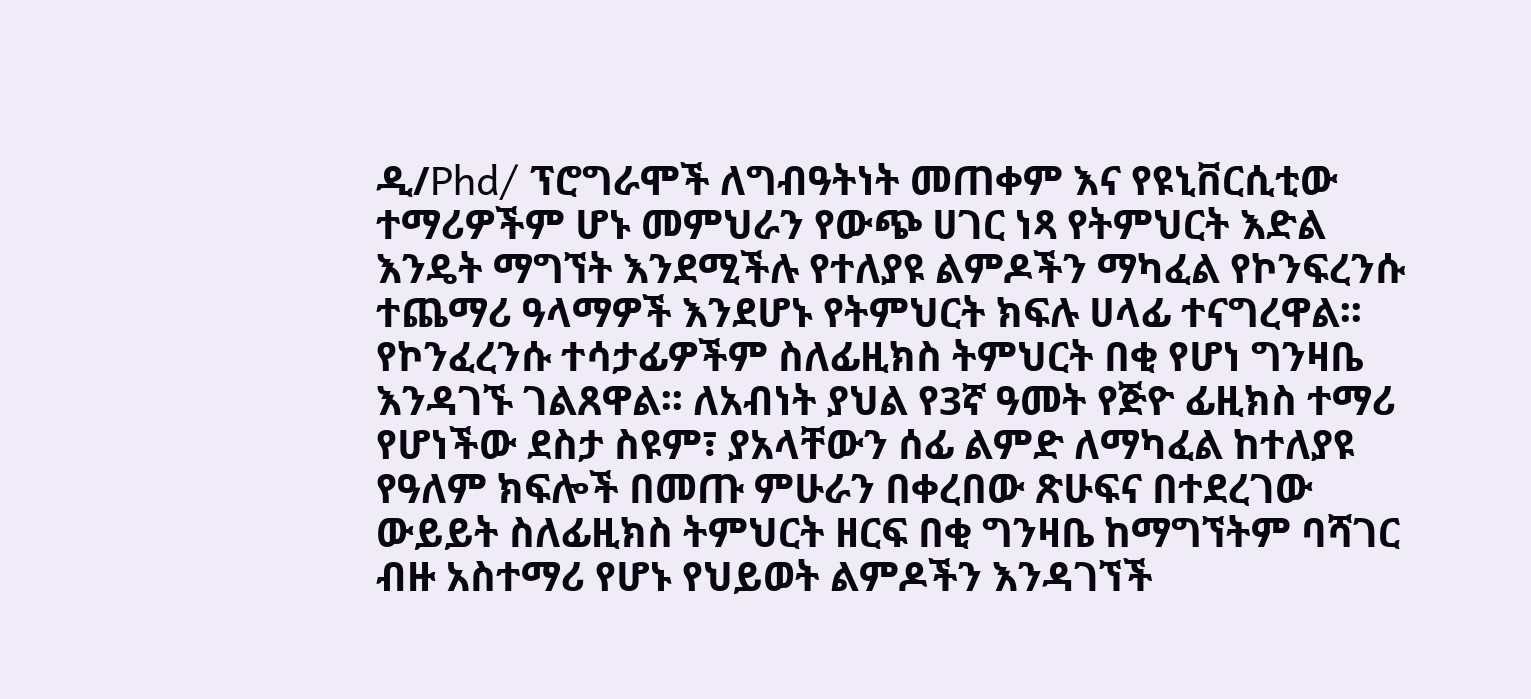ዲ/Phd/ ፕሮግራሞች ለግብዓትነት መጠቀም እና የዩኒቨርሲቲው ተማሪዎችም ሆኑ መምህራን የውጭ ሀገር ነጻ የትምህርት እድል እንዴት ማግኘት እንደሚችሉ የተለያዩ ልምዶችን ማካፈል የኮንፍረንሱ ተጨማሪ ዓላማዎች እንደሆኑ የትምህርት ክፍሉ ሀላፊ ተናግረዋል፡፡
የኮንፈረንሱ ተሳታፊዎችም ስለፊዚክስ ትምህርት በቂ የሆነ ግንዛቤ እንዳገኙ ገልጸዋል፡፡ ለአብነት ያህል የ3ኛ ዓመት የጅዮ ፊዚክስ ተማሪ የሆነችው ደስታ ስዩም፣ ያአላቸውን ሰፊ ልምድ ለማካፈል ከተለያዩ የዓለም ክፍሎች በመጡ ምሁራን በቀረበው ጽሁፍና በተደረገው ውይይት ስለፊዚክስ ትምህርት ዘርፍ በቂ ግንዛቤ ከማግኘትም ባሻገር ብዙ አስተማሪ የሆኑ የህይወት ልምዶችን እንዳገኘች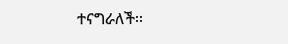ተናግራለች፡፡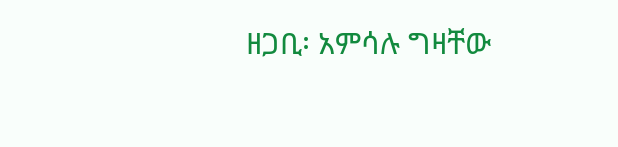ዘጋቢ፡ አምሳሉ ግዛቸው